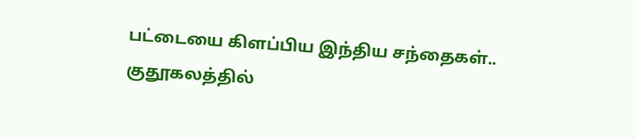பட்டையை கிளப்பிய இந்திய சந்தைகள்.. குதூகலத்தில்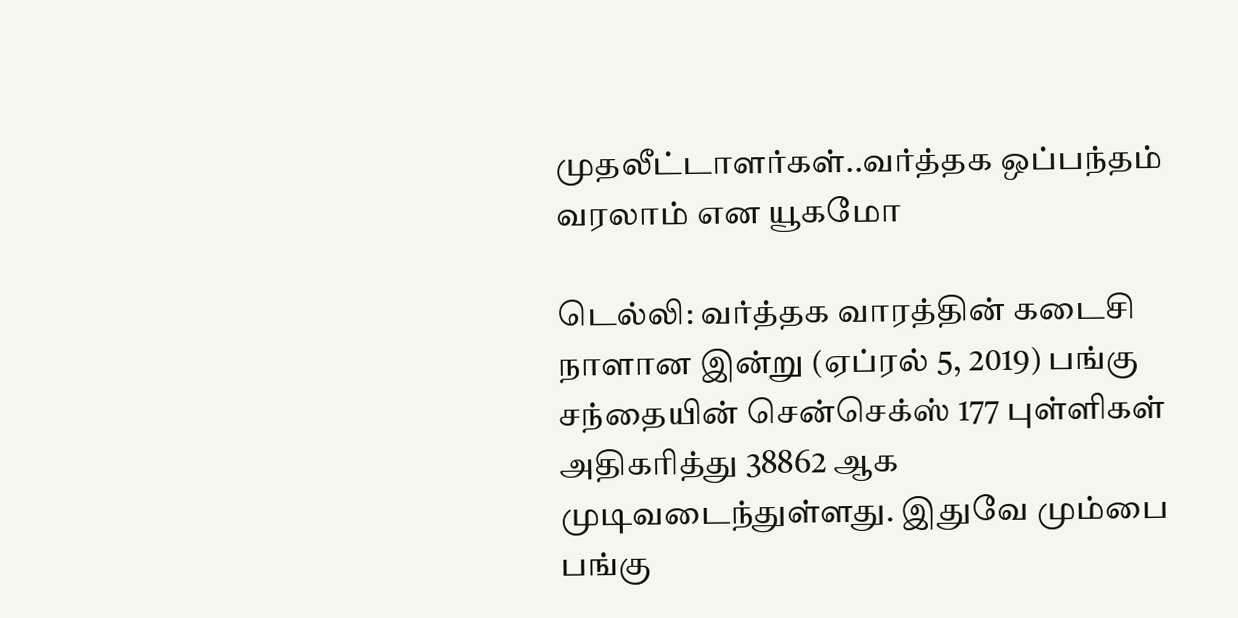முதலீட்டாளர்கள்..வர்த்தக ஒப்பந்தம் வரலாம் என யூகமோ

டெல்லி: வர்த்தக வாரத்தின் கடைசி நாளான இன்று (ஏப்ரல் 5, 2019) பங்கு சந்தையின் சென்செக்ஸ் 177 புள்ளிகள் அதிகரித்து 38862 ஆக முடிவடைந்துள்ளது. இதுவே மும்பை பங்கு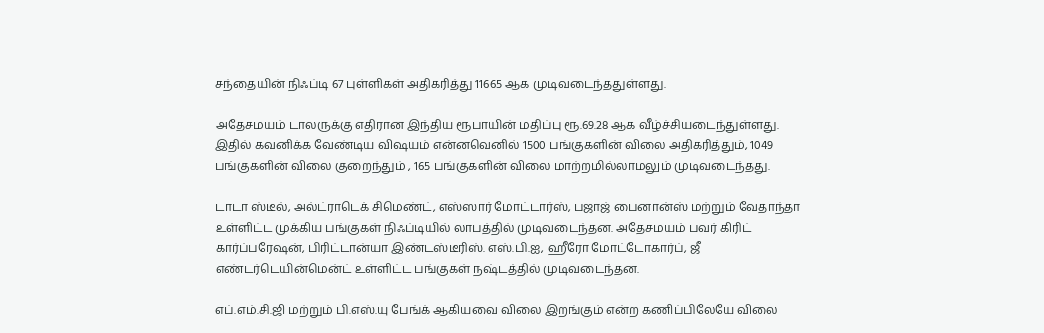சந்தையின் நிஃப்டி 67 புள்ளிகள் அதிகரித்து 11665 ஆக முடிவடைந்ததுள்ளது.

அதேசமயம் டாலருக்கு எதிரான இந்திய ரூபாயின் மதிப்பு ரூ.69.28 ஆக வீழ்ச்சியடைந்துள்ளது. இதில் கவனிக்க வேண்டிய விஷயம் என்னவெனில் 1500 பங்குகளின் விலை அதிகரித்தும், 1049 பங்குகளின் விலை குறைந்தும் , 165 பங்குகளின் விலை மாற்றமில்லாமலும் முடிவடைந்தது.

டாடா ஸ்டீல், அல்ட்ராடெக் சிமெண்ட், எஸ்ஸார் மோட்டார்ஸ், பஜாஜ் பைனான்ஸ் மற்றும் வேதாந்தா உள்ளிட்ட முக்கிய பங்குகள் நிஃப்டியில் லாபத்தில் முடிவடைந்தன. அதேசமயம் பவர் கிரிட் கார்ப்பரேஷன், பிரிட்டான்யா இண்டஸ்டீரிஸ். எஸ்.பி.ஐ, ஹீரோ மோட்டோகார்ப், ஜீ எண்டர்டெயின்மென்ட் உள்ளிட்ட பங்குகள் நஷ்டத்தில் முடிவடைந்தன.

எப்.எம்.சி.ஜி மற்றும் பி.எஸ்.யு பேங்க் ஆகியவை விலை இறங்கும் என்ற கணிப்பிலேயே விலை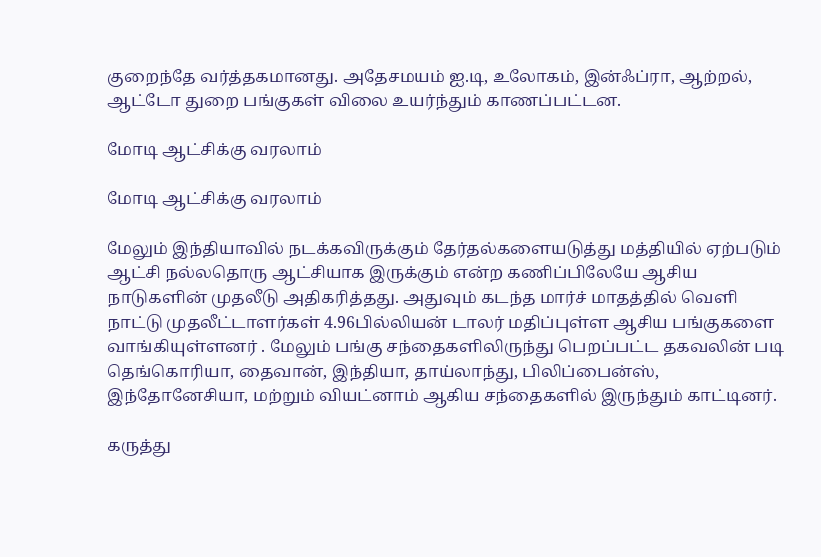குறைந்தே வர்த்தகமானது. அதேசமயம் ஐ.டி, உலோகம், இன்ஃப்ரா, ஆற்றல், ஆட்டோ துறை பங்குகள் விலை உயர்ந்தும் காணப்பட்டன.

மோடி ஆட்சிக்கு வரலாம்

மோடி ஆட்சிக்கு வரலாம்

மேலும் இந்தியாவில் நடக்கவிருக்கும் தேர்தல்களையடுத்து மத்தியில் ஏற்படும் ஆட்சி நல்லதொரு ஆட்சியாக இருக்கும் என்ற கணிப்பிலேயே ஆசிய நாடுகளின் முதலீடு அதிகரித்தது. அதுவும் கடந்த மார்ச் மாதத்தில் வெளி நாட்டு முதலீட்டாளர்கள் 4.96பில்லியன் டாலர் மதிப்புள்ள ஆசிய பங்குகளை வாங்கியுள்ளனர் . மேலும் பங்கு சந்தைகளிலிருந்து பெறப்பட்ட தகவலின் படி தெங்கொரியா, தைவான், இந்தியா, தாய்லாந்து, பிலிப்பைன்ஸ், இந்தோனேசியா, மற்றும் வியட்னாம் ஆகிய சந்தைகளில் இருந்தும் காட்டினர்.

கருத்து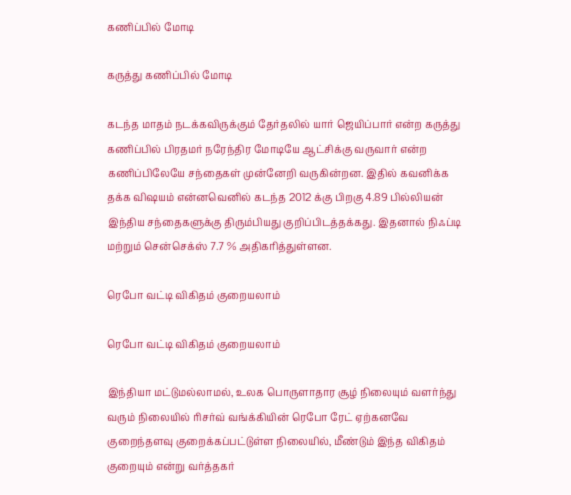கணிப்பில் மோடி

கருத்து கணிப்பில் மோடி

கடந்த மாதம் நடக்கவிருக்கும் தேர்தலில் யார் ஜெயிப்பார் என்ற கருத்து கணிப்பில் பிரதமர் நரேந்திர மோடியே ஆட்சிக்கு வருவார் என்ற கணிப்பிலேயே சந்தைகள் முன்னேறி வருகின்றன. இதில் கவனிக்க தக்க விஷயம் என்னவெனில் கடந்த 2012 க்கு பிறகு 4.89 பில்லியன் இந்திய சந்தைகளுக்கு திரும்பியது குறிப்பிடத்தக்கது. இதனால் நிஃப்டி மற்றும் சென்செக்ஸ் 7.7 % அதிகரித்துள்ளன.

ரெபோ வட்டி விகிதம் குறையலாம்

ரெபோ வட்டி விகிதம் குறையலாம்

இந்தியா மட்டுமல்லாமல், உலக பொருளாதார சூழ் நிலையும் வளர்ந்து வரும் நிலையில் ரிசர்வ் வங்க்கியின் ரெபோ ரேட் ஏற்கனவே குறைந்தளவு குறைக்கப்பட்டுள்ள நிலையில், மீண்டும் இந்த விகிதம் குறையும் என்று வர்த்தகர்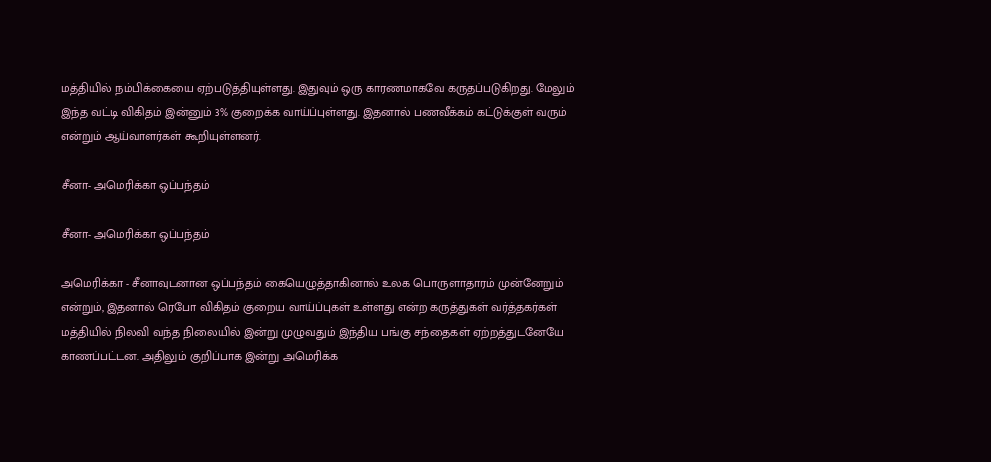மத்தியில் நம்பிக்கையை ஏற்படுத்தியுள்ளது. இதுவும் ஒரு காரணமாகவே கருதப்படுகிறது. மேலும் இந்த வட்டி விகிதம் இன்னும் 3% குறைக்க வாய்ப்புள்ளது. இதனால் பணவீக்கம் கட்டுக்குள் வரும் என்றும் ஆய்வாளர்கள் கூறியுள்ளனர்.

சீனா- அமெரிக்கா ஒப்பந்தம்

சீனா- அமெரிக்கா ஒப்பந்தம்

அமெரிக்கா - சீனாவுடனான ஒப்பந்தம் கையெழுத்தாகினால் உலக பொருளாதாரம் முன்னேறும் என்றும், இதனால் ரெபோ விகிதம் குறைய வாய்ப்புகள் உள்ளது என்ற கருத்துகள் வர்த்தகர்கள் மத்தியில் நிலவி வந்த நிலையில் இன்று முழுவதும் இந்திய பங்கு சந்தைகள் ஏற்றத்துடனேயே காணப்பட்டன. அதிலும் குறிப்பாக இன்று அமெரிக்க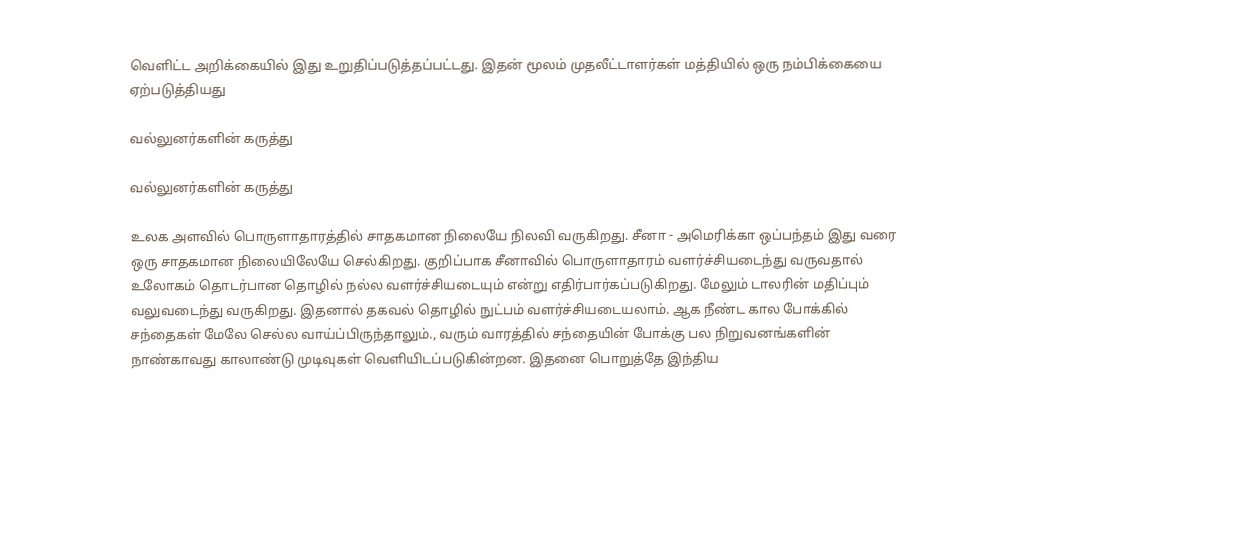வெளிட்ட அறிக்கையில் இது உறுதிப்படுத்தப்பட்டது. இதன் மூலம் முதலீட்டாளர்கள் மத்தியில் ஒரு நம்பிக்கையை ஏற்படுத்தியது

வல்லுனர்களின் கருத்து

வல்லுனர்களின் கருத்து

உலக அளவில் பொருளாதாரத்தில் சாதகமான நிலையே நிலவி வருகிறது. சீனா - அமெரிக்கா ஒப்பந்தம் இது வரை ஒரு சாதகமான நிலையிலேயே செல்கிறது. குறிப்பாக சீனாவில் பொருளாதாரம் வளர்ச்சியடைந்து வருவதால் உலோகம் தொடர்பான தொழில் நல்ல வளர்ச்சியடையும் என்று எதிர்பார்கப்படுகிறது. மேலும் டாலரின் மதிப்பும் வலுவடைந்து வருகிறது. இதனால் தகவல் தொழில் நுட்பம் வளர்ச்சியடையலாம். ஆக நீண்ட கால போக்கில் சந்தைகள் மேலே செல்ல வாய்ப்பிருந்தாலும்., வரும் வாரத்தில் சந்தையின் போக்கு பல நிறுவனங்களின் நாண்காவது காலாண்டு முடிவுகள் வெளியிடப்படுகின்றன. இதனை பொறுத்தே இந்திய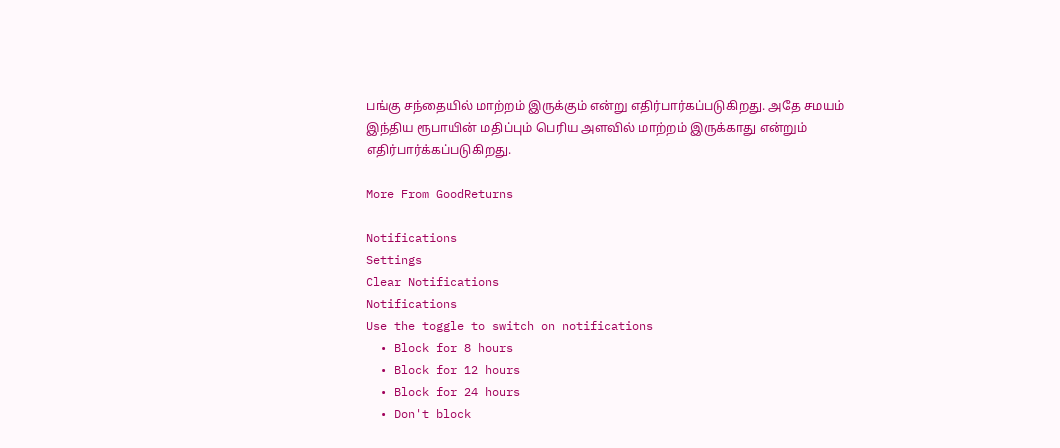பங்கு சந்தையில் மாற்றம் இருக்கும் என்று எதிர்பார்கப்படுகிறது. அதே சமயம் இந்திய ரூபாயின் மதிப்பும் பெரிய அளவில் மாற்றம் இருக்காது என்றும் எதிர்பார்க்கப்படுகிறது.

More From GoodReturns

Notifications
Settings
Clear Notifications
Notifications
Use the toggle to switch on notifications
  • Block for 8 hours
  • Block for 12 hours
  • Block for 24 hours
  • Don't block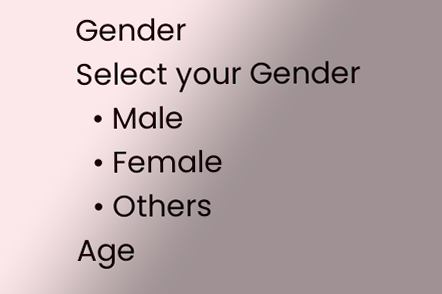Gender
Select your Gender
  • Male
  • Female
  • Others
Age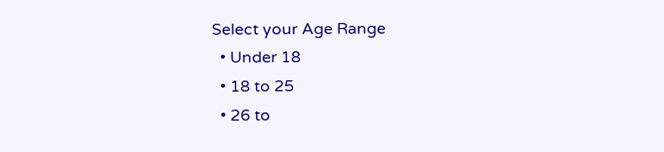Select your Age Range
  • Under 18
  • 18 to 25
  • 26 to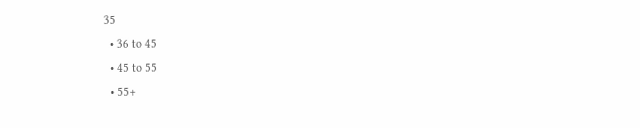35
  • 36 to 45
  • 45 to 55
  • 55+